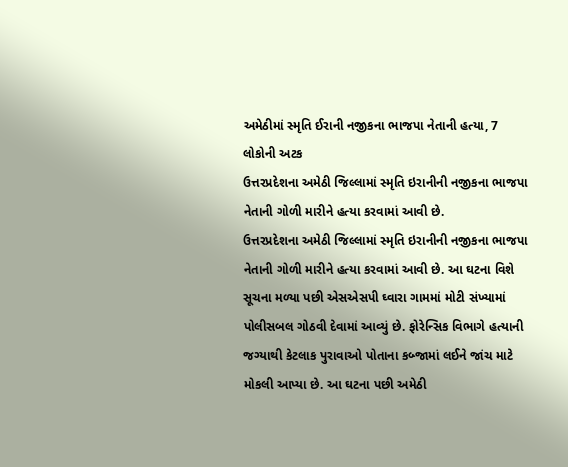અમેઠીમાં સ્મૃતિ ઈરાની નજીકના ભાજપા નેતાની હત્યા, 7 લોકોની અટક
ઉત્તરપ્રદેશના અમેઠી જિલ્લામાં સ્મૃતિ ઇરાનીની નજીકના ભાજપા નેતાની ગોળી મારીને હત્યા કરવામાં આવી છે.
ઉત્તરપ્રદેશના અમેઠી જિલ્લામાં સ્મૃતિ ઇરાનીની નજીકના ભાજપા નેતાની ગોળી મારીને હત્યા કરવામાં આવી છે. આ ઘટના વિશે સૂચના મળ્યા પછી એસએસપી ઘ્વારા ગામમાં મોટી સંખ્યામાં પોલીસબલ ગોઠવી દેવામાં આવ્યું છે. ફોરેન્સિક વિભાગે હત્યાની જગ્યાથી કેટલાક પુરાવાઓ પોતાના કબ્જામાં લઈને જાંચ માટે મોકલી આપ્યા છે. આ ઘટના પછી અમેઠી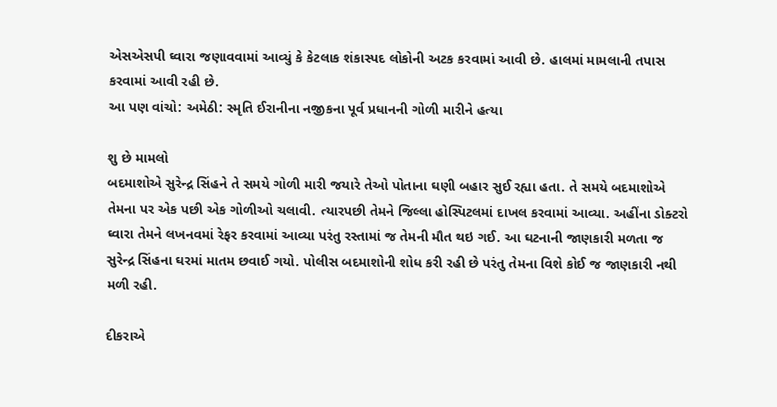એસએસપી ઘ્વારા જણાવવામાં આવ્યું કે કેટલાક શંકાસ્પદ લોકોની અટક કરવામાં આવી છે. હાલમાં મામલાની તપાસ કરવામાં આવી રહી છે.
આ પણ વાંચો: અમેઠી: સ્મૃતિ ઈરાનીના નજીકના પૂર્વ પ્રધાનની ગોળી મારીને હત્યા

શુ છે મામલો
બદમાશોએ સુરેન્દ્ર સિંહને તે સમયે ગોળી મારી જયારે તેઓ પોતાના ઘણી બહાર સુઈ રહ્યા હતા. તે સમયે બદમાશોએ તેમના પર એક પછી એક ગોળીઓ ચલાવી. ત્યારપછી તેમને જિલ્લા હોસ્પિટલમાં દાખલ કરવામાં આવ્યા. અહીંના ડોક્ટરો ઘ્વારા તેમને લખનવમાં રેફર કરવામાં આવ્યા પરંતુ રસ્તામાં જ તેમની મૌત થઇ ગઈ. આ ઘટનાની જાણકારી મળતા જ સુરેન્દ્ર સિંહના ઘરમાં માતમ છવાઈ ગયો. પોલીસ બદમાશોની શોધ કરી રહી છે પરંતુ તેમના વિશે કોઈ જ જાણકારી નથી મળી રહી.

દીકરાએ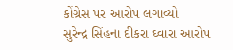કોંગ્રેસ પર આરોપ લગાવ્યો
સુરેન્દ્ર સિંહના દીકરા ઘ્વારા આરોપ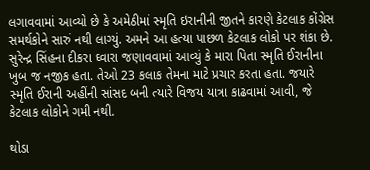લગાવવામાં આવ્યો છે કે અમેઠીમાં સ્મૃતિ ઇરાનીની જીતને કારણે કેટલાક કોંગ્રેસ સમર્થકોને સારું નથી લાગ્યું. અમને આ હત્યા પાછળ કેટલાક લોકો પર શંકા છે. સુરેન્દ્ર સિંહના દીકરા ઘ્વારા જણાવવામાં આવ્યું કે મારા પિતા સ્મૃતિ ઈરાનીના ખુબ જ નજીક હતા. તેઓ 23 કલાક તેમના માટે પ્રચાર કરતા હતા. જયારે સ્મૃતિ ઈરાની અહીંની સાંસદ બની ત્યારે વિજય યાત્રા કાઢવામાં આવી, જે કેટલાક લોકોને ગમી નથી.

થોડા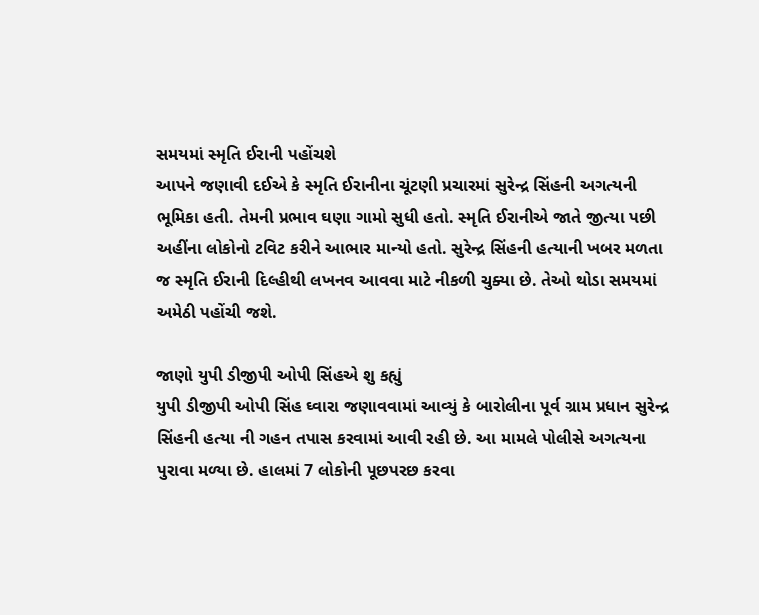સમયમાં સ્મૃતિ ઈરાની પહોંચશે
આપને જણાવી દઈએ કે સ્મૃતિ ઈરાનીના ચૂંટણી પ્રચારમાં સુરેન્દ્ર સિંહની અગત્યની ભૂમિકા હતી. તેમની પ્રભાવ ઘણા ગામો સુધી હતો. સ્મૃતિ ઈરાનીએ જાતે જીત્યા પછી અહીંના લોકોનો ટવિટ કરીને આભાર માન્યો હતો. સુરેન્દ્ર સિંહની હત્યાની ખબર મળતા જ સ્મૃતિ ઈરાની દિલ્હીથી લખનવ આવવા માટે નીકળી ચુક્યા છે. તેઓ થોડા સમયમાં અમેઠી પહોંચી જશે.

જાણો યુપી ડીજીપી ઓપી સિંહએ શુ કહ્યું
યુપી ડીજીપી ઓપી સિંહ ઘ્વારા જણાવવામાં આવ્યું કે બારોલીના પૂર્વ ગ્રામ પ્રધાન સુરેન્દ્ર સિંહની હત્યા ની ગહન તપાસ કરવામાં આવી રહી છે. આ મામલે પોલીસે અગત્યના પુરાવા મળ્યા છે. હાલમાં 7 લોકોની પૂછપરછ કરવા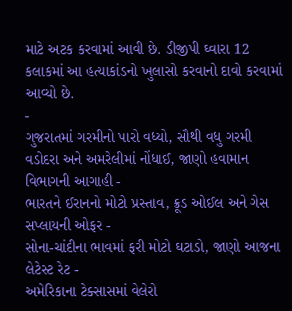માટે અટક કરવામાં આવી છે. ડીજીપી ઘ્વારા 12 કલાકમાં આ હત્યાકાંડનો ખુલાસો કરવાનો દાવો કરવામાં આવ્યો છે.
-
ગુજરાતમાં ગરમીનો પારો વધ્યો, સૌથી વધુ ગરમી વડોદરા અને અમરેલીમાં નોંધાઈ, જાણો હવામાન વિભાગની આગાહી -
ભારતને ઈરાનનો મોટો પ્રસ્તાવ, ક્રૂડ ઓઈલ અને ગેસ સપ્લાયની ઓફર -
સોના-ચાંદીના ભાવમાં ફરી મોટો ઘટાડો, જાણો આજના લેટેસ્ટ રેટ -
અમેરિકાના ટેક્સાસમાં વેલેરો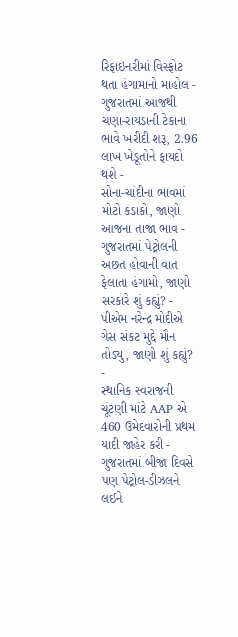રિફાઇનરીમાં વિસ્ફોટ થતા હંગામાનો માહોલ -
ગુજરાતમાં આજથી ચણા-રાયડાની ટેકાના ભાવે ખરીદી શરૂ, 2.96 લાખ ખેડૂતોને ફાયદો થશે -
સોના-ચાંદીના ભાવમાં મોટો કડાકો, જાણો આજના તાજા ભાવ -
ગુજરાતમાં પેટ્રોલની અછત હોવાની વાત ફેલાતા હંગામો, જાણો સરકારે શું કહ્યું? -
પીએમ નરેન્દ્ર મોદીએ ગેસ સંકટ મુદ્દે મૌન તોડ્યુ, જાણો શું કહ્યું? -
સ્થાનિક સ્વરાજની ચૂંટણી માંટે AAP એ 460 ઉમેદવારોની પ્રથમ યાદી જાહેર કરી -
ગુજરાતમાં બીજા દિવસે પણ પેટ્રોલ-ડીઝલને લઈને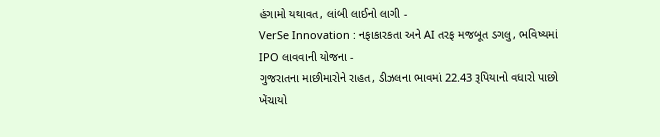હંગામો યથાવત, લાંબી લાઈનો લાગી -
VerSe Innovation : નફાકારકતા અને AI તરફ મજબૂત ડગલુ, ભવિષ્યમાં IPO લાવવાની યોજના -
ગુજરાતના માછીમારોને રાહત, ડીઝલના ભાવમાં 22.43 રૂપિયાનો વધારો પાછો ખેંચાયો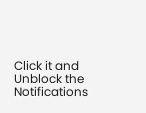Click it and Unblock the Notifications